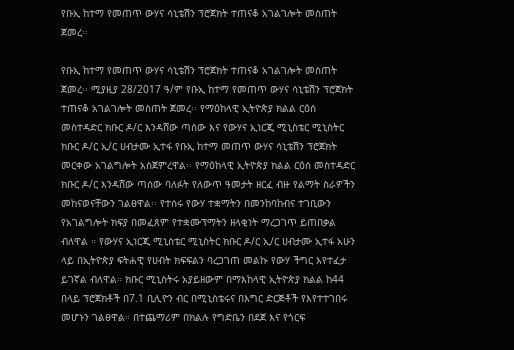የቡኢ ከተማ የመጠጥ ውሃና ሳኒቴሽን ፕሮጀክት ተጠናቆ አገልገሎት መስጠት ጀመረ፡፡

የቡኢ ከተማ የመጠጥ ውሃና ሳኒቴሽን ፕሮጀክት ተጠናቆ አገልገሎት መስጠት ጀመረ፡፡ ሚያዚያ 28/2017 ዓ/ም የቡኢ ከተማ የመጠጥ ውሃና ሳኒቴሽን ፕሮጀክት ተጠናቆ አገልገሎት መስጠት ጀመረ፡፡ የማዕከላዊ ኢትዮጵያ ክልል ርዕሰ መስተዳድር ክቡር ዶ/ር እንዳሸው ጣሰው እና የውሃና ኢነርጂ ሚኒስቴር ሚኒስትር ክቡር ዶ/ር ኢ/ር ሀብታሙ ኢተፋ የቡኢ ከተማ መጠጥ ውሃና ሳኒቴሽን ፕሮጀክት መርቀው አገልግሎት አስጀምረዋል፡፡ የማዕከላዊ ኢትዮጵያ ክልል ርዕሰ መስተዳድር ክቡር ዶ/ር እንዳሸው ጣሰው ባለፉት የለውጥ ዓመታት ዘርፈ ብዙ የልማት ስራዎችን መከናወናቸውን ገልፀዋል፡፡ የተሰሩ የውሃ ተቋማትን በመንከባከብና ተገቢውን የአገልግሎት ክፍያ በመፈጸም የተቋሙፕማትን ዘላቂነት ማረጋገጥ ይጠበቃል ብለዋል ። የውሃና ኢነርጂ ሚኒስቴር ሚኒስትር ክቡር ዶ/ር ኢ/ር ሀብታሙ ኢተፋ አሁን ላይ በኢትዮጵያ ፍትሐዊ የሀብት ክፍፍልን ባረጋገጠ መልኩ የውሃ ችግር እየተፈታ ይገኛል ብለዋል። ክቡር ሚኒስትሩ አያይዘውም በማእከላዊ ኢትዮጵያ ክልል ከ44 በላይ ፕሮጀክቶች በ7.1 ቢሊዮን ብር በሚኒስቴሩና በእግር ድርጅቶች የእየተተገበሩ መሆኑን ገልፀዋል። በተጨማሪም በክልሉ የግድቤን በደጀ እና የጎርፍ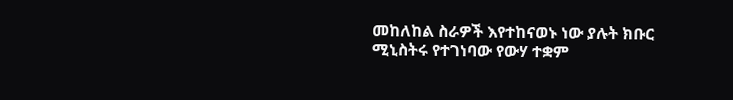መከለከል ስራዎች እየተከናወኑ ነው ያሉት ክቡር ሚኒስትሩ የተገነባው የውሃ ተቋም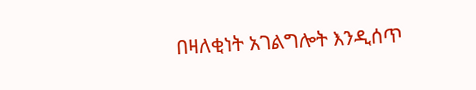በዛለቂነት አገልግሎት እንዲሰጥ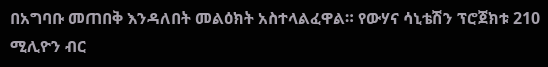በአግባቡ መጠበቅ እንዳለበት መልዕክት አስተላልፈዋል። የውሃና ሳኒቴሽን ፕሮጀክቱ 210 ሚሊዮን ብር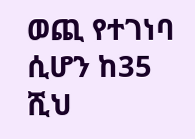ወጪ የተገነባ ሲሆን ከ35 ሺህ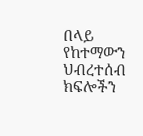በላይ የከተማውን ህብረተሰብ ክፍሎችን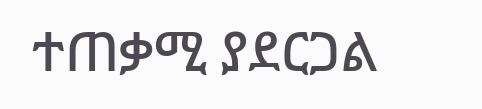ተጠቃሚ ያደርጋል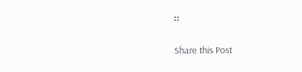።

Share this Post